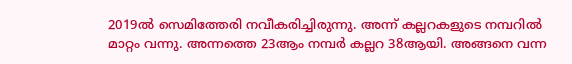2019ൽ സെമിത്തേരി നവീകരിച്ചിരുന്നു. അന്ന് കല്ലറകളുടെ നമ്പറിൽ മാറ്റം വന്നു. അന്നത്തെ 23ആം നമ്പർ കല്ലറ 38ആയി. അങ്ങനെ വന്ന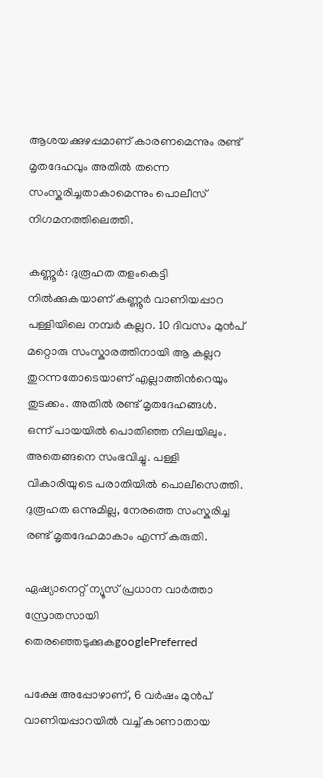ആശയക്കുഴപ്പമാണ് കാരണമെന്നും രണ്ട് മൃതദേഹവും അതിൽ തന്നെ സംസ്കരിച്ചതാകാമെന്നും പൊലീസ് നിഗമനത്തിലെത്തി.

കണ്ണൂർ: ദുരൂഹത തളംകെട്ടി നിൽക്കുകയാണ് കണ്ണൂർ വാണിയപ്പാറ പള്ളിയിലെ നമ്പർ കല്ലറ. 10 ദിവസം മുൻപ് മറ്റൊരു സംസ്കാരത്തിനായി ആ കല്ലറ തുറന്നതോടെയാണ് എല്ലാത്തിന്‍റെയും തുടക്കം. അതിൽ രണ്ട് മൃതദേഹങ്ങൾ. ഒന്ന് പായയിൽ പൊതിഞ്ഞ നിലയിലും. അതെങ്ങനെ സംഭവിച്ചു. പള്ളി വികാരിയുടെ പരാതിയിൽ പൊലീസെത്തി. ദുരൂഹത ഒന്നുമില്ല, നേരത്തെ സംസ്കരിച്ച രണ്ട് മൃതദേഹമാകാം എന്ന് കരുതി.

ഏഷ്യാനെറ്റ് ന്യൂസ് പ്രധാന വാർത്താ സ്രോതസായി തെരഞ്ഞെടുക്കുകgooglePreferred

പക്ഷേ അപ്പോഴാണ്, 6 വർഷം മുൻപ് വാണിയപ്പാറയിൽ വച്ച് കാണാതായ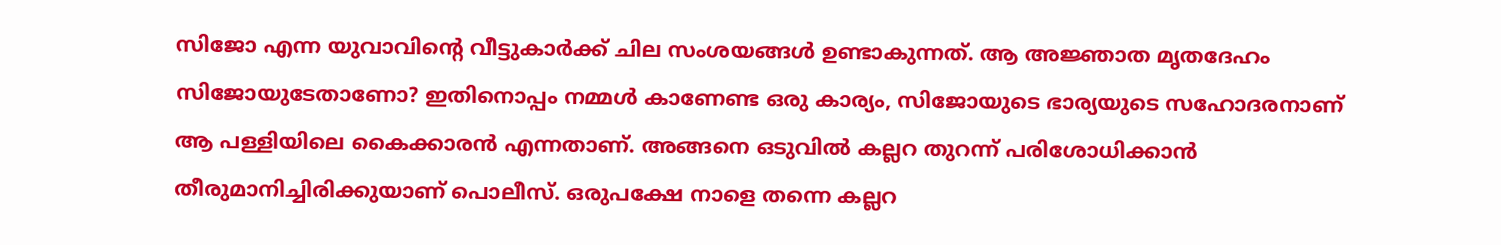സിജോ എന്ന യുവാവിന്‍റെ വീട്ടുകാർക്ക് ചില സംശയങ്ങൾ ഉണ്ടാകുന്നത്. ആ അജ്ഞാത മൃതദേഹം സിജോയുടേതാണോ? ഇതിനൊപ്പം നമ്മൾ കാണേണ്ട ഒരു കാര്യം, സിജോയുടെ ഭാര്യയുടെ സഹോദരനാണ് ആ പള്ളിയിലെ കൈക്കാരൻ എന്നതാണ്. അങ്ങനെ ഒടുവിൽ കല്ലറ തുറന്ന് പരിശോധിക്കാൻ തീരുമാനിച്ചിരിക്കുയാണ് പൊലീസ്. ഒരുപക്ഷേ നാളെ തന്നെ കല്ലറ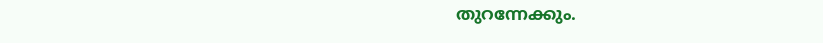തുറന്നേക്കും.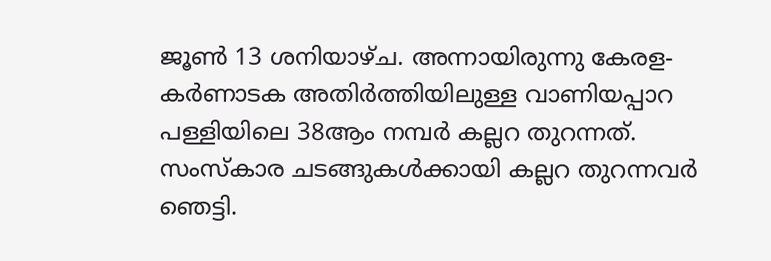ജൂൺ 13 ശനിയാഴ്ച. അന്നായിരുന്നു കേരള- കർണാടക അതിർത്തിയിലുള്ള വാണിയപ്പാറ പള്ളിയിലെ 38ആം നമ്പർ കല്ലറ തുറന്നത്. സംസ്കാര ചടങ്ങുകൾക്കായി കല്ലറ തുറന്നവർ ഞെട്ടി.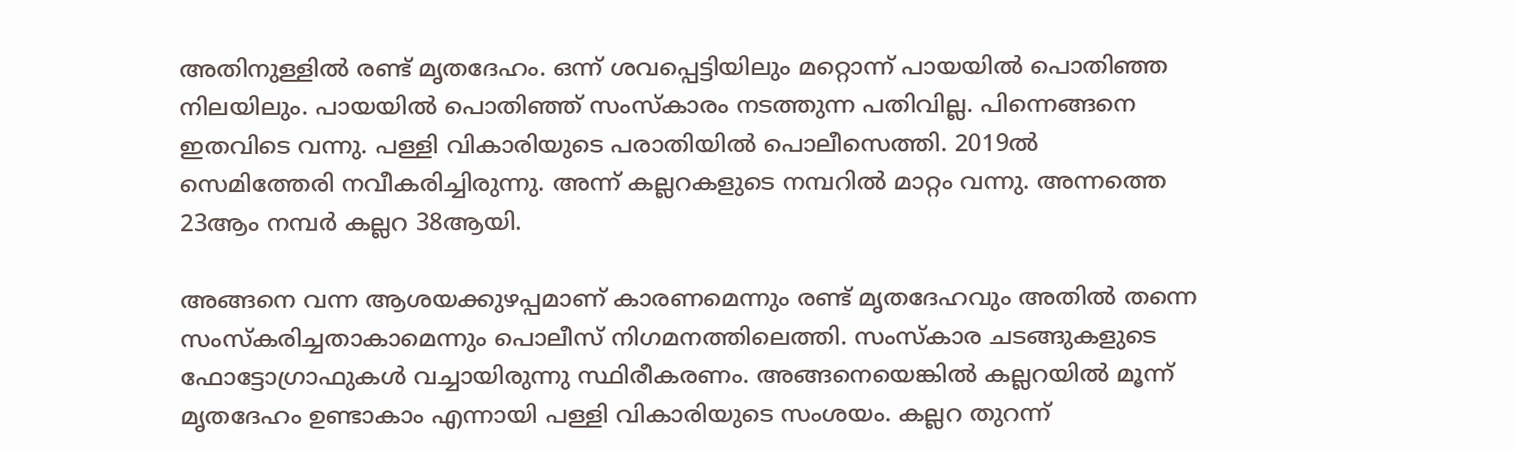അതിനുള്ളിൽ രണ്ട് മൃതദേഹം. ഒന്ന് ശവപ്പെട്ടിയിലും മറ്റൊന്ന് പായയിൽ പൊതിഞ്ഞ നിലയിലും. പായയിൽ പൊതിഞ്ഞ് സംസ്കാരം നടത്തുന്ന പതിവില്ല. പിന്നെങ്ങനെ ഇതവിടെ വന്നു. പള്ളി വികാരിയുടെ പരാതിയിൽ പൊലീസെത്തി. 2019ൽ സെമിത്തേരി നവീകരിച്ചിരുന്നു. അന്ന് കല്ലറകളുടെ നമ്പറിൽ മാറ്റം വന്നു. അന്നത്തെ 23ആം നമ്പർ കല്ലറ 38ആയി.

അങ്ങനെ വന്ന ആശയക്കുഴപ്പമാണ് കാരണമെന്നും രണ്ട് മൃതദേഹവും അതിൽ തന്നെ സംസ്കരിച്ചതാകാമെന്നും പൊലീസ് നിഗമനത്തിലെത്തി. സംസ്കാര ചടങ്ങുകളുടെ ഫോട്ടോഗ്രാഫുകൾ വച്ചായിരുന്നു സ്ഥിരീകരണം. അങ്ങനെയെങ്കിൽ കല്ലറയിൽ മൂന്ന് മൃതദേഹം ഉണ്ടാകാം എന്നായി പള്ളി വികാരിയുടെ സംശയം. കല്ലറ തുറന്ന്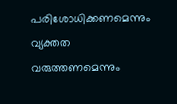പരിശോധിക്കണമെന്നും വ്യക്തത വരുത്തണമെന്നും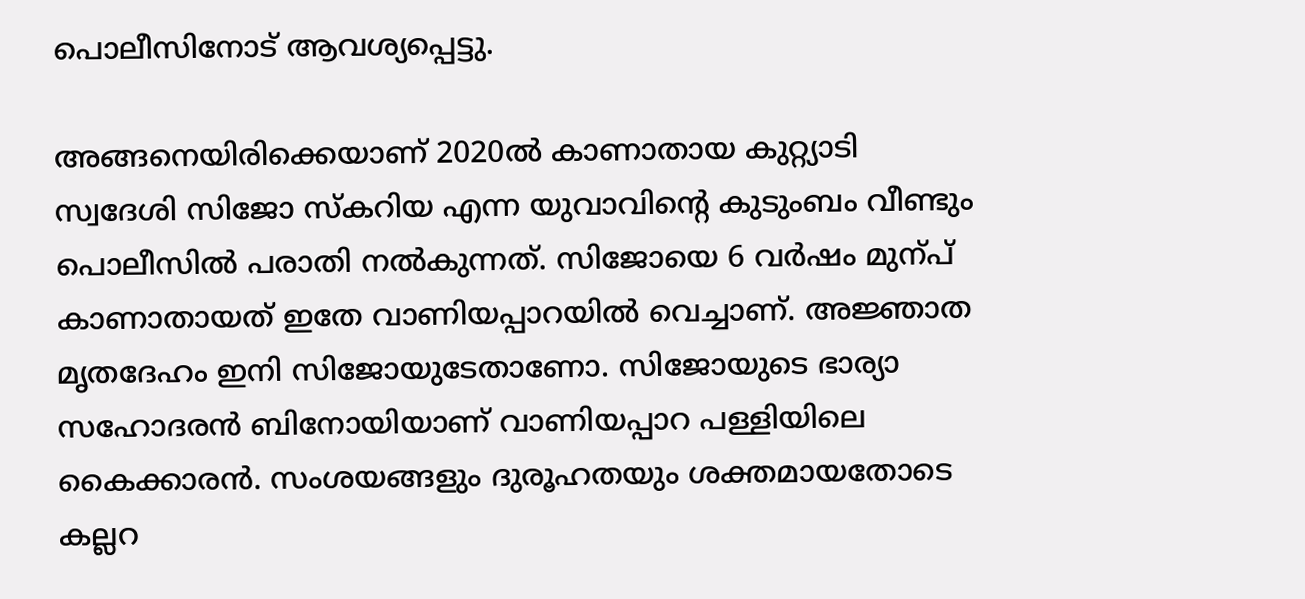പൊലീസിനോട് ആവശ്യപ്പെട്ടു.

അങ്ങനെയിരിക്കെയാണ് 2020ൽ കാണാതായ കുറ്റ്യാടി സ്വദേശി സിജോ സ്കറിയ എന്ന യുവാവിന്‍റെ കുടുംബം വീണ്ടും പൊലീസിൽ പരാതി നൽകുന്നത്. സിജോയെ 6 വർഷം മുന്പ് കാണാതായത് ഇതേ വാണിയപ്പാറയിൽ വെച്ചാണ്. അജ്ഞാത മൃതദേഹം ഇനി സിജോയുടേതാണോ. സിജോയുടെ ഭാര്യാ സഹോദരൻ ബിനോയിയാണ് വാണിയപ്പാറ പള്ളിയിലെ കൈക്കാരൻ. സംശയങ്ങളും ദുരൂഹതയും ശക്തമായതോടെ കല്ലറ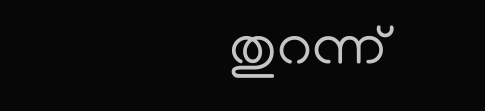തുറന്ന്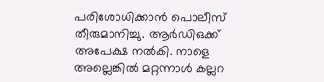പരിശോധിക്കാൻ പൊലീസ് തീരുമാനിച്ചു. ആർഡിഒക്ക് അപേക്ഷ നൽകി. നാളെ അല്ലെങ്കിൽ മറ്റന്നാൾ കല്ലറ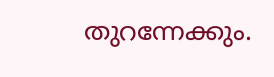തുറന്നേക്കും.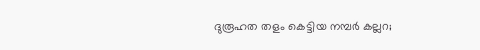ദുരൂഹത തളം കെട്ടിയ നമ്പർ കല്ലറ;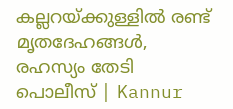കല്ലറയ്ക്കുള്ളിൽ രണ്ട് മൃതദേഹങ്ങൾ, രഹസ്യം തേടി പൊലീസ് | Kannur